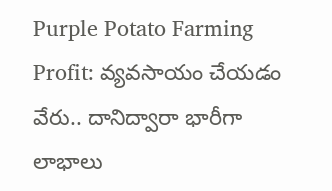Purple Potato Farming Profit: వ్యవసాయం చేయడం వేరు.. దానిద్వారా భారీగా లాభాలు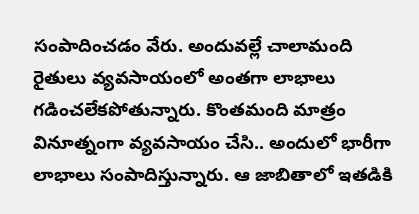సంపాదించడం వేరు. అందువల్లే చాలామంది రైతులు వ్యవసాయంలో అంతగా లాభాలు గడించలేకపోతున్నారు. కొంతమంది మాత్రం వినూత్నంగా వ్యవసాయం చేసి.. అందులో భారీగా లాభాలు సంపాదిస్తున్నారు. ఆ జాబితాలో ఇతడికి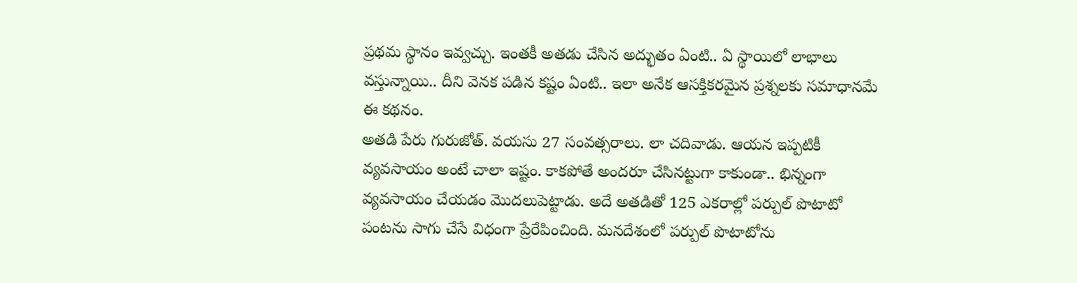ప్రథమ స్థానం ఇవ్వచ్చు. ఇంతకీ అతడు చేసిన అద్భుతం ఏంటి.. ఏ స్థాయిలో లాభాలు వస్తున్నాయి.. దీని వెనక పడిన కష్టం ఏంటి.. ఇలా అనేక ఆసక్తికరమైన ప్రశ్నలకు సమాధానమే ఈ కథనం.
అతడి పేరు గురుజోత్. వయసు 27 సంవత్సరాలు. లా చదివాడు. ఆయన ఇప్పటికీ వ్యవసాయం అంటే చాలా ఇష్టం. కాకపోతే అందరూ చేసినట్టుగా కాకుండా.. భిన్నంగా వ్యవసాయం చేయడం మొదలుపెట్టాడు. అదే అతడితో 125 ఎకరాల్లో పర్పుల్ పొటాటో పంటను సాగు చేసే విధంగా ప్రేరేపించింది. మనదేశంలో పర్పుల్ పొటాటోను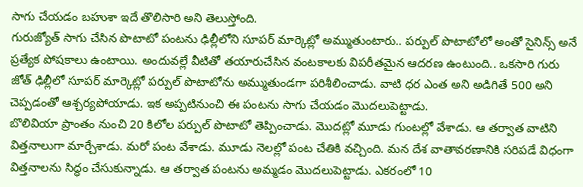సాగు చేయడం బహుశా ఇదే తొలిసారి అని తెలుస్తోంది.
గురుజ్యోత్ సాగు చేసిన పొటాటో పంటను ఢిల్లీలోని సూపర్ మార్కెట్లో అమ్ముతుంటారు.. పర్పుల్ పొటాటోలో అంతో సైనిన్స్ అనే ప్రత్యేక పోషకాలు ఉంటాయి. అందువల్లే వీటితో తయారుచేసిన వంటకాలకు విపరీతమైన ఆదరణ ఉంటుంది.. ఒకసారి గురు జోత్ ఢిల్లీలో సూపర్ మార్కెట్లో పర్పుల్ పొటాటోను అమ్ముతుండగా పరిశీలించాడు. వాటి ధర ఎంత అని అడిగితే 500 అని చెప్పడంతో ఆశ్చర్యపోయాడు. ఇక అప్పటినుంచి ఈ పంటను సాగు చేయడం మొదలుపెట్టాడు.
బొలివియా ప్రాంతం నుంచి 20 కిలోల పర్పుల్ పొటాటో తెప్పించాడు. మొదట్లో మూడు గుంటల్లో వేశాడు. ఆ తర్వాత వాటిని విత్తనాలుగా మార్చేశాడు. మరో పంట వేశాడు. మూడు నెలల్లో పంట చేతికి వచ్చింది. మన దేశ వాతావరణానికి సరిపడే విధంగా విత్తనాలను సిద్ధం చేసుకున్నాడు. ఆ తర్వాత పంటను అమ్మడం మొదలుపెట్టాడు. ఎకరంలో 10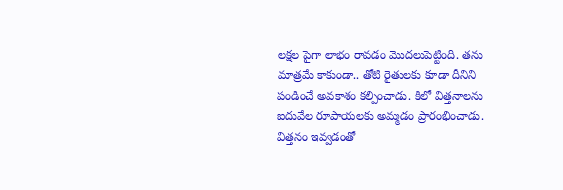లక్షల పైగా లాభం రావడం మొదలుపెట్టింది. తను మాత్రమే కాకుండా.. తోటి రైతులకు కూడా దీనిని పండించే అవకాశం కల్పించాడు. కిలో విత్తనాలను ఐదువేల రూపాయలకు అమ్మడం ప్రారంభించాడు. విత్తనం ఇవ్వడంతో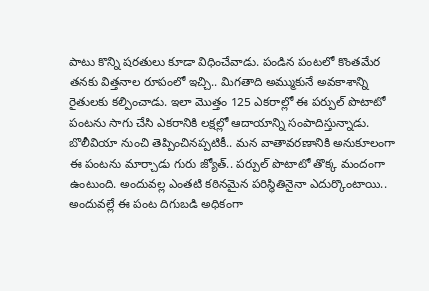పాటు కొన్ని షరతులు కూడా విధించేవాడు. పండిన పంటలో కొంతమేర తనకు విత్తనాల రూపంలో ఇచ్చి.. మిగతాది అమ్ముకునే అవకాశాన్ని రైతులకు కల్పించాడు. ఇలా మొత్తం 125 ఎకరాల్లో ఈ పర్పుల్ పొటాటో పంటను సాగు చేసి ఎకరానికి లక్షల్లో ఆదాయాన్ని సంపాదిస్తున్నాడు.
బొలీవియా నుంచి తెప్పించినప్పటికీ.. మన వాతావరణానికి అనుకూలంగా ఈ పంటను మార్చాడు గురు జ్యోత్.. పర్పుల్ పొటాటో తొక్క మందంగా ఉంటుంది. అందువల్ల ఎంతటి కఠినమైన పరిస్థితినైనా ఎదుర్కొంటాయి.. అందువల్లే ఈ పంట దిగుబడి అధికంగా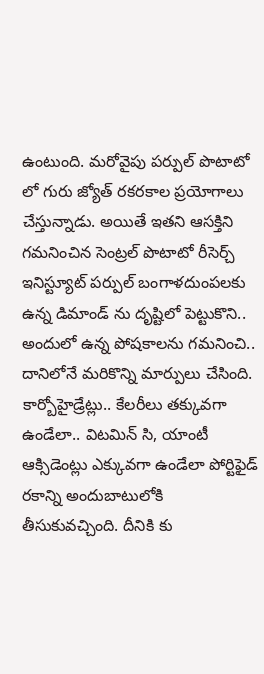ఉంటుంది. మరోవైపు పర్పుల్ పొటాటో లో గురు జ్యోత్ రకరకాల ప్రయోగాలు చేస్తున్నాడు. అయితే ఇతని ఆసక్తిని గమనించిన సెంట్రల్ పొటాటో రీసెర్చ్ ఇనిస్ట్యూట్ పర్పుల్ బంగాళదుంపలకు ఉన్న డిమాండ్ ను దృష్టిలో పెట్టుకొని.. అందులో ఉన్న పోషకాలను గమనించి.. దానిలోనే మరికొన్ని మార్పులు చేసింది. కార్బోహైడ్రేట్లు.. కేలరీలు తక్కువగా ఉండేలా.. విటమిన్ సి, యాంటీ ఆక్సిడెంట్లు ఎక్కువగా ఉండేలా పోర్టిఫైడ్ రకాన్ని అందుబాటులోకి తీసుకువచ్చింది. దీనికి కు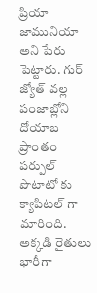ప్రియా జామునియా అని పేరు పెట్టారు. గుర్ జ్యోత్ వల్ల పంజాబ్లోని దోయాబ ప్రాంతం పర్పుల్ పొటాటో కు క్యాపిటల్ గా మారింది. అక్కడి రైతులు భారీగా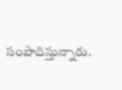సంపాదిస్తున్నారు.